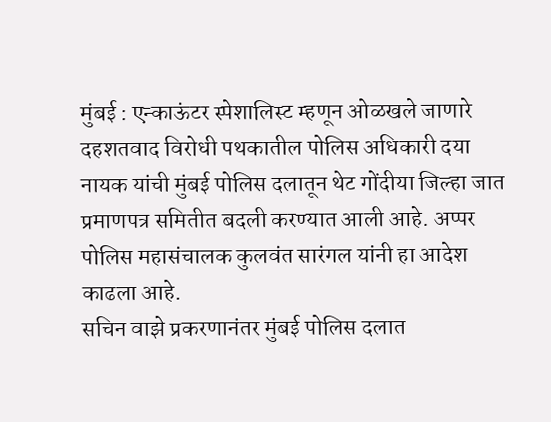मुंबई : एन्काऊंटर स्पेशालिस्ट म्हणून ओळखले जाणारे दहशतवाद विरोधी पथकातील पोलिस अधिकारी दया नायक यांची मुंबई पोलिस दलातून थेट गोंदीया जिल्हा जात प्रमाणपत्र समितीत बदली करण्यात आली आहे. अप्पर पोलिस महासंचालक कुलवंत सारंगल यांनी हा आदेश काढला आहे.
सचिन वाझे प्रकरणानंतर मुंबई पोलिस दलात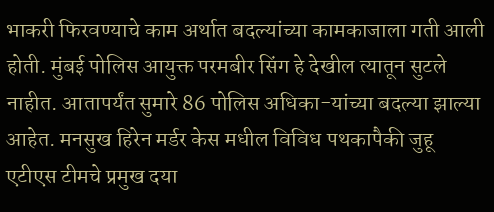भाकरी फिरवण्याचे काम अर्थात बदल्यांच्या कामकाजाला गती आली होती. मुंबई पोलिस आयुक्त परमबीर सिंग हे देखील त्यातून सुटले नाहीत. आतापर्यंत सुमारे 86 पोलिस अधिका-यांच्या बदल्या झाल्या आहेत. मनसुख हिरेन मर्डर केस मधील विविध पथकापैकी जुहू एटीएस टीमचे प्रमुख दया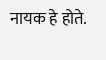नायक हे होते.